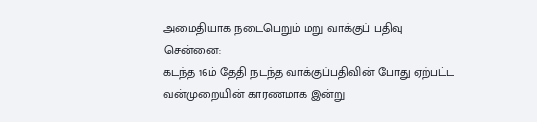அமைதியாக நடைபெறும் மறு வாக்குப் பதிவு
சென்னை:
கடந்த 16ம் தேதி நடந்த வாக்குப்பதிவின் போது ஏற்பட்ட வன்முறையின் காரணமாக இன்று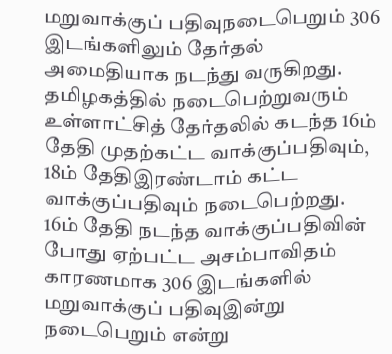மறுவாக்குப் பதிவுநடைபெறும் 306 இடங்களிலும் தேர்தல் அமைதியாக நடந்து வருகிறது.
தமிழகத்தில் நடைபெற்றுவரும் உள்ளாட்சித் தேர்தலில் கடந்த 16ம் தேதி முதற்கட்ட வாக்குப்பதிவும், 18ம் தேதிஇரண்டாம் கட்ட வாக்குப்பதிவும் நடைபெற்றது.
16ம் தேதி நடந்த வாக்குப்பதிவின் போது ஏற்பட்ட அசம்பாவிதம் காரணமாக 306 இடங்களில் மறுவாக்குப் பதிவுஇன்று நடைபெறும் என்று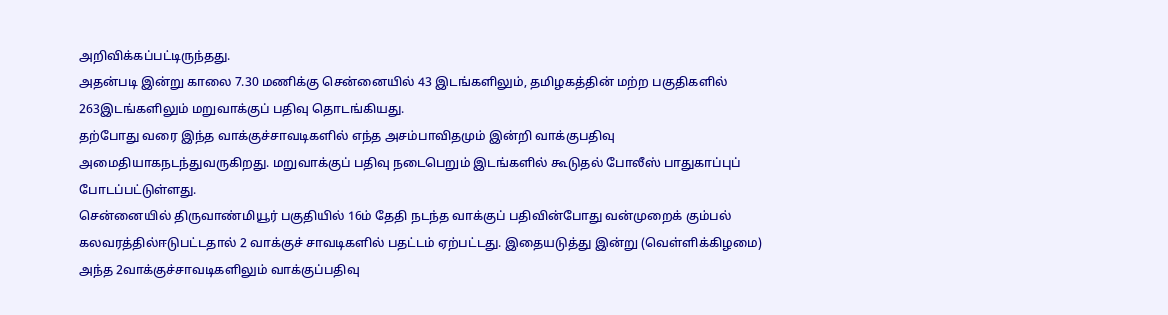அறிவிக்கப்பட்டிருந்தது.
அதன்படி இன்று காலை 7.30 மணிக்கு சென்னையில் 43 இடங்களிலும், தமிழகத்தின் மற்ற பகுதிகளில் 263இடங்களிலும் மறுவாக்குப் பதிவு தொடங்கியது.
தற்போது வரை இந்த வாக்குச்சாவடிகளில் எந்த அசம்பாவிதமும் இன்றி வாக்குபதிவு அமைதியாகநடந்துவருகிறது. மறுவாக்குப் பதிவு நடைபெறும் இடங்களில் கூடுதல் போலீஸ் பாதுகாப்புப் போடப்பட்டுள்ளது.
சென்னையில் திருவாண்மியூர் பகுதியில் 16ம் தேதி நடந்த வாக்குப் பதிவின்போது வன்முறைக் கும்பல் கலவரத்தில்ஈடுபட்டதால் 2 வாக்குச் சாவடிகளில் பதட்டம் ஏற்பட்டது. இதையடுத்து இன்று (வெள்ளிக்கிழமை) அந்த 2வாக்குச்சாவடிகளிலும் வாக்குப்பதிவு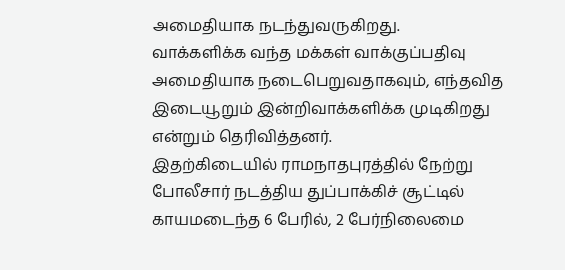அமைதியாக நடந்துவருகிறது.
வாக்களிக்க வந்த மக்கள் வாக்குப்பதிவு அமைதியாக நடைபெறுவதாகவும், எந்தவித இடையூறும் இன்றிவாக்களிக்க முடிகிறது என்றும் தெரிவித்தனர்.
இதற்கிடையில் ராமநாதபுரத்தில் நேற்று போலீசார் நடத்திய துப்பாக்கிச் சூட்டில் காயமடைந்த 6 பேரில், 2 பேர்நிலைமை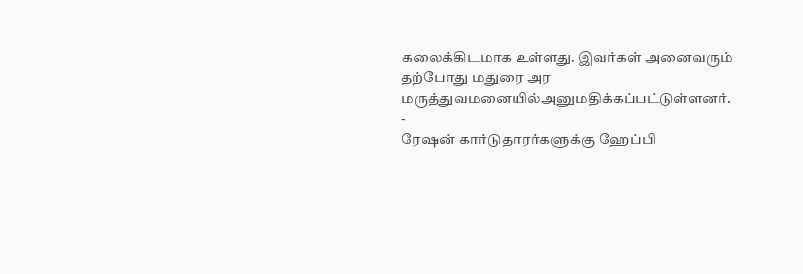கலைக்கிடமாக உள்ளது. இவர்கள் அனைவரும் தற்போது மதுரை அர மருத்துவமனையில்அனுமதிக்கப்பட்டுள்ளனர்.
-
ரேஷன் கார்டுதாரர்களுக்கு ஹேப்பி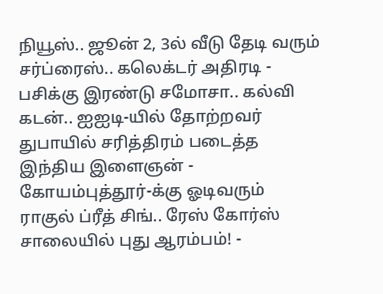நியூஸ்.. ஜூன் 2, 3ல் வீடு தேடி வரும் சர்ப்ரைஸ்.. கலெக்டர் அதிரடி -
பசிக்கு இரண்டு சமோசா.. கல்வி கடன்.. ஐஐடி-யில் தோற்றவர் துபாயில் சரித்திரம் படைத்த இந்திய இளைஞன் -
கோயம்புத்தூர்-க்கு ஓடிவரும் ராகுல் ப்ரீத் சிங்.. ரேஸ் கோர்ஸ் சாலையில் புது ஆரம்பம்! -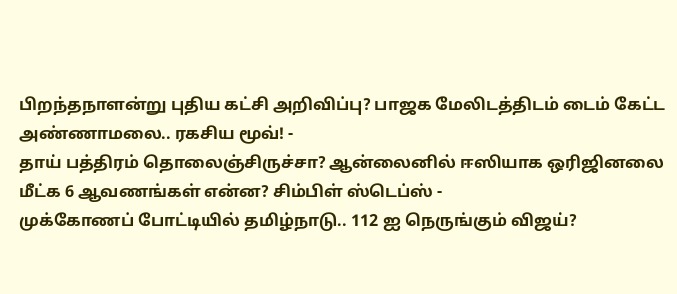பிறந்தநாளன்று புதிய கட்சி அறிவிப்பு? பாஜக மேலிடத்திடம் டைம் கேட்ட அண்ணாமலை.. ரகசிய மூவ்! -
தாய் பத்திரம் தொலைஞ்சிருச்சா? ஆன்லைனில் ஈஸியாக ஒரிஜினலை மீட்க 6 ஆவணங்கள் என்ன? சிம்பிள் ஸ்டெப்ஸ் -
முக்கோணப் போட்டியில் தமிழ்நாடு.. 112 ஐ நெருங்கும் விஜய்?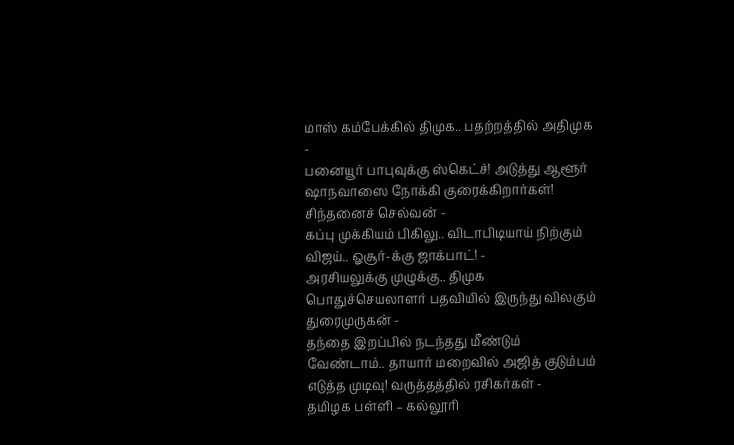மாஸ் கம்பேக்கில் திமுக.. பதற்றத்தில் அதிமுக -
பனையூர் பாபுவுக்கு ஸ்கெட்ச்! அடுத்து ஆளூர் ஷாநவாஸை நோக்கி குரைக்கிறார்கள்! சிந்தனைச் செல்வன் -
கப்பு முக்கியம் பிகிலு.. விடாபிடியாய் நிற்கும் விஜய்.. ஓசூர்-க்கு ஜாக்பாட்! -
அரசியலுக்கு முழுக்கு.. திமுக பொதுச்செயலாளர் பதவியில் இருந்து விலகும் துரைமுருகன் -
தந்தை இறப்பில் நடந்தது மீண்டும் வேண்டாம்.. தாயார் மறைவில் அஜித் குடும்பம் எடுத்த முடிவு! வருத்தத்தில் ரசிகர்கள் -
தமிழக பள்ளி – கல்லூரி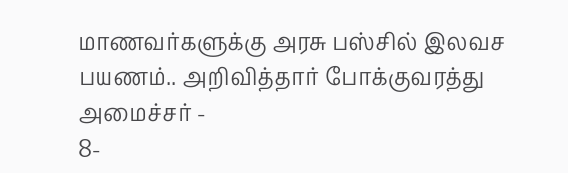மாணவர்களுக்கு அரசு பஸ்சில் இலவச பயணம்.. அறிவித்தார் போக்குவரத்து அமைச்சர் -
8-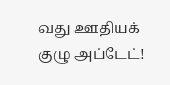வது ஊதியக் குழு அப்டேட்!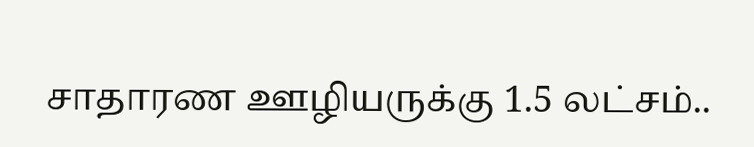சாதாரண ஊழியருக்கு 1.5 லட்சம்..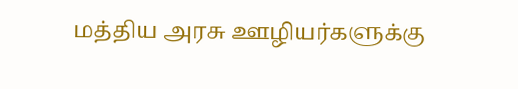மத்திய அரசு ஊழியர்களுக்கு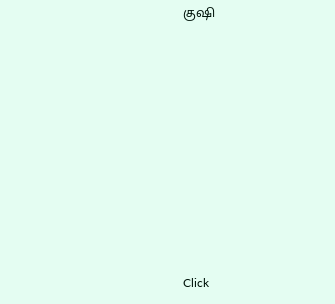குஷி












Click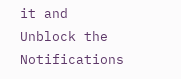it and Unblock the Notifications